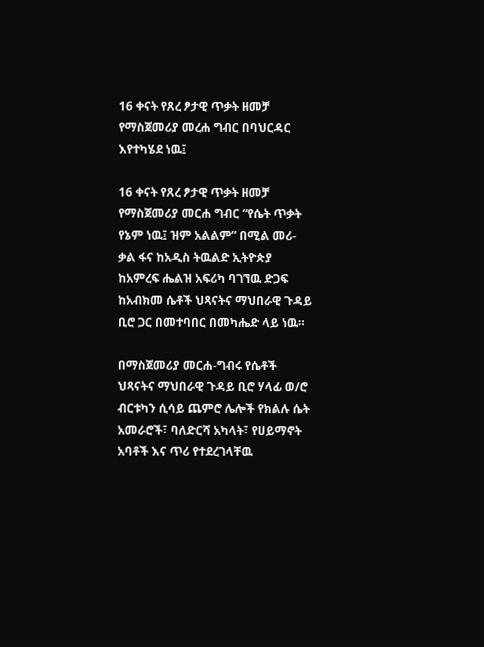16 ቀናት የጸረ ፆታዊ ጥቃት ዘመቻ የማስጀመሪያ መረሐ ግብር በባህርዳር እየተካሄደ ነዉ፤

16 ቀናት የጸረ ፆታዊ ጥቃት ዘመቻ የማስጀመሪያ መርሐ ግብር “የሴት ጥቃት የኔም ነዉ፤ ዝም አልልም” በሚል መሪ-ቃል ፋና ከአዲስ ትዉልድ ኢትዮጵያ ከአምረፍ ሔልዝ አፍሪካ ባገኘዉ ድጋፍ ከአብክመ ሴቶች ህጻናትና ማህበራዊ ጉዳይ ቢሮ ጋር በመተባበር በመካሔድ ላይ ነዉ።

በማስጀመሪያ መርሐ-ግብሩ የሴቶች ህጻናትና ማህበራዊ ጉዳይ ቢሮ ሃላፊ ወ/ሮ ብርቱካን ሲሳይ ጨምሮ ሌሎች የክልሉ ሴት አመራሮች፣ ባለድርሻ አካላት፣ የሀይማኖት አባቶች እና ጥሪ የተደረገላቸዉ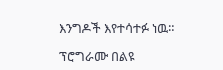እንግዶች እየተሳተፉ ነዉ።

ፕሮግራሙ በልዩ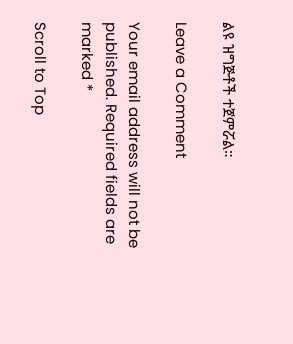ልዩ ዝግጅቶች ተጀምሯል።

Leave a Comment

Your email address will not be published. Required fields are marked *

Scroll to Top